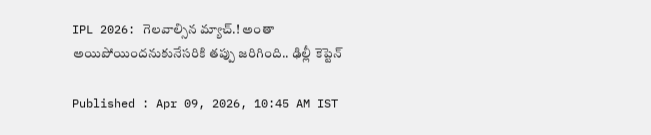IPL 2026: గెలవాల్సిన మ్యాచ్.! అంతా అయిపోయిందనుకునేసరికి తప్పు జరిగింది.. ఢిల్లీ కెప్టెన్

Published : Apr 09, 2026, 10:45 AM IST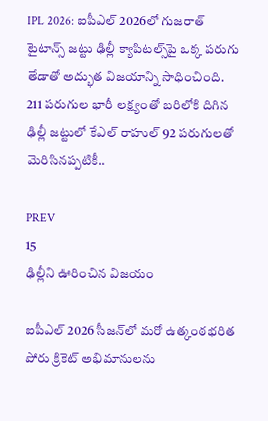IPL 2026: ఐపీఎల్ 2026లో గుజరాత్ టైటాన్స్ జట్టు ఢిల్లీ క్యాపిటల్స్‌పై ఒక్క పరుగు తేడాతో అద్భుత విజయాన్ని సాధించింది. 211 పరుగుల భారీ లక్ష్యంతో బరిలోకి దిగిన ఢిల్లీ జట్టులో కేఎల్ రాహుల్ 92 పరుగులతో మెరిసినప్పటికీ..

PREV
15
ఢిల్లీని ఊరించిన విజయం

ఐపీఎల్ 2026 సీజన్‌లో మరో ఉత్కంఠభరిత పోరు క్రికెట్ అభిమానులను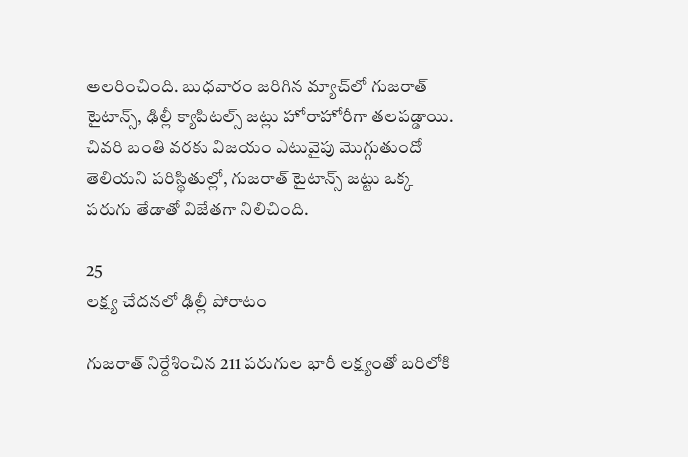అలరించింది. బుధవారం జరిగిన మ్యాచ్‌లో గుజరాత్ టైటాన్స్, ఢిల్లీ క్యాపిటల్స్ జట్లు హోరాహోరీగా తలపడ్డాయి. చివరి బంతి వరకు విజయం ఎటువైపు మొగ్గుతుందో తెలియని పరిస్థితుల్లో, గుజరాత్ టైటాన్స్ జట్టు ఒక్క పరుగు తేడాతో విజేతగా నిలిచింది.

25
లక్ష్య చేదనలో ఢిల్లీ పోరాటం

గుజరాత్ నిర్దేశించిన 211 పరుగుల భారీ లక్ష్యంతో బరిలోకి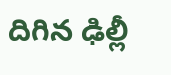దిగిన ఢిల్లీ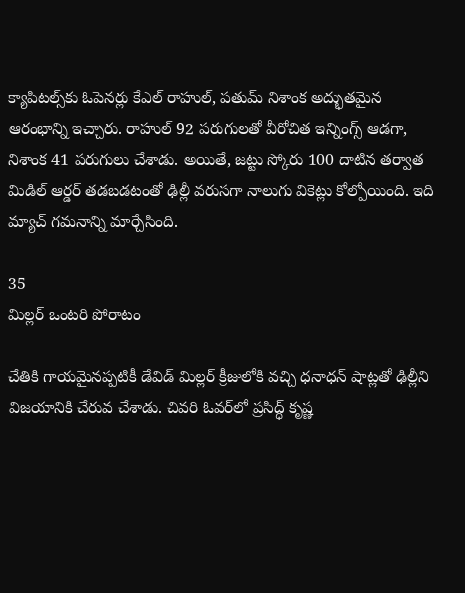క్యాపిటల్స్‌కు ఓపెనర్లు కేఎల్ రాహుల్, పతుమ్ నిశాంక అద్భుతమైన ఆరంభాన్ని ఇచ్చారు. రాహుల్ 92 పరుగులతో వీరోచిత ఇన్నింగ్స్ ఆడగా, నిశాంక 41 పరుగులు చేశాడు. అయితే, జట్టు స్కోరు 100 దాటిన తర్వాత మిడిల్ ఆర్డర్ తడబడటంతో ఢిల్లీ వరుసగా నాలుగు వికెట్లు కోల్పోయింది. ఇది మ్యాచ్ గమనాన్ని మార్చేసింది.

35
మిల్లర్ ఒంటరి పోరాటం

చేతికి గాయమైనప్పటికీ డేవిడ్ మిల్లర్ క్రీజులోకి వచ్చి ధనాధన్ షాట్లతో ఢిల్లీని విజయానికి చేరువ చేశాడు. చివరి ఓవర్‌లో ప్రసిద్ధ్ కృష్ణ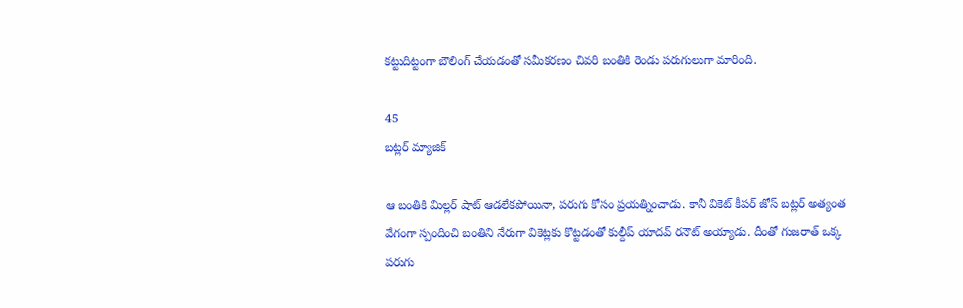కట్టుదిట్టంగా బౌలింగ్ చేయడంతో సమీకరణం చివరి బంతికి రెండు పరుగులుగా మారింది.

45
బట్లర్ మ్యాజిక్

ఆ బంతికి మిల్లర్ షాట్ ఆడలేకపోయినా, పరుగు కోసం ప్రయత్నించాడు. కానీ వికెట్ కీపర్ జోస్ బట్లర్ అత్యంత వేగంగా స్పందించి బంతిని నేరుగా వికెట్లకు కొట్టడంతో కుల్దీప్ యాదవ్ రనౌట్ అయ్యాడు. దీంతో గుజరాత్ ఒక్క పరుగు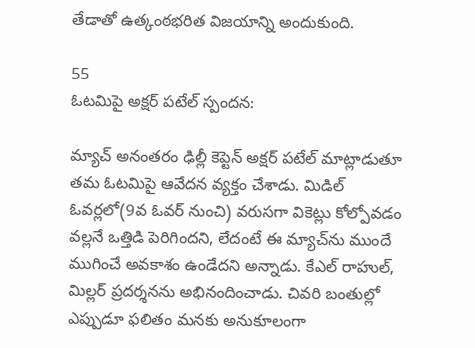తేడాతో ఉత్కంఠభరిత విజయాన్ని అందుకుంది.

55
ఓటమిపై అక్షర్ పటేల్ స్పందన:

మ్యాచ్ అనంతరం ఢిల్లీ కెప్టెన్ అక్షర్ పటేల్ మాట్లాడుతూ తమ ఓటమిపై ఆవేదన వ్యక్తం చేశాడు. మిడిల్ ఓవర్లలో(9వ ఓవర్ నుంచి) వరుసగా వికెట్లు కోల్పోవడం వల్లనే ఒత్తిడి పెరిగిందని, లేదంటే ఈ మ్యాచ్‌ను ముందే ముగించే అవకాశం ఉండేదని అన్నాడు. కేఎల్ రాహుల్, మిల్లర్ ప్రదర్శనను అభినందించాడు. చివరి బంతుల్లో ఎప్పుడూ ఫలితం మనకు అనుకూలంగా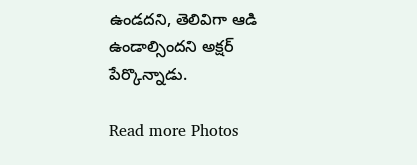ఉండదని, తెలివిగా ఆడి ఉండాల్సిందని అక్షర్ పేర్కొన్నాడు.

Read more Photos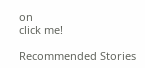on
click me!

Recommended Stories